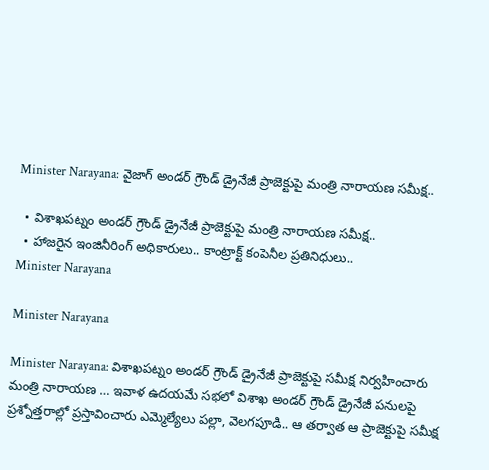Minister Narayana: వైజాగ్‌ అండ‌ర్ గ్రౌండ్ డ్రైనేజీ ప్రాజెక్టుపై మంత్రి నారాయ‌ణ సమీక్ష..

  • విశాఖ‌ప‌ట్నం అండ‌ర్ గ్రౌండ్ డ్రైనేజీ ప్రాజెక్టుపై మంత్రి నారాయణ సమీక్ష..
  • హాజరైన ఇంజినీరింగ్ అధికారులు.. కాంట్రాక్ట్ కంపెనీల ప్రతినిధులు..
Minister Narayana

Minister Narayana

Minister Narayana: విశాఖ‌ప‌ట్నం అండ‌ర్ గ్రౌండ్ డ్రైనేజీ ప్రాజెక్టుపై సమీక్ష నిర్వహించారు మంత్రి నారాయ‌ణ … ఇవాళ ఉదయమే సభలో విశాఖ అండర్ గ్రౌండ్ డ్రైనేజీ పనులపై ప్రశ్నోత్తరాల్లో ప్రస్తావించారు ఎమ్మెల్యేలు పల్లా, వెలగపూడి.. ఆ తర్వాత ఆ ప్రాజెక్టుపై సమీక్ష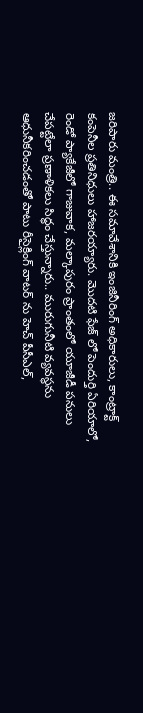జరిపారు మంత్రి.. ఈ సమావేశానికి ఇంజినీరింగ్ అధికారులు, కాంట్రాక్ట్ కంపెనీల ప్రతినిధులు హాజరయ్యారు. మొద‌టి ఫేజ్ లో పెందుర్తి ఏరియాలో, రెండో ప్యాకేజీలో గాజువాక‌, మ‌ల్కాపురం ప్రాంతంలో యూజీడీ ప‌నులు చేపట్టేలా ప్రణాళికలు సిద్ధం చేస్తున్నారు.. మురుగునీటి వ్యవ‌స్థను ఆధునీక‌రించ‌డంతో పాటు రీసైక్లింగ్ వాట‌ర్ ను హెచ్ పీసీఎల్,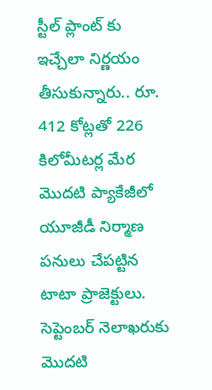స్టీల్ ప్లాంట్ కు ఇచ్చేలా నిర్ణయం తీసుకున్నారు.. రూ. 412 కోట్లతో 226 కిలోమీటర్ల మేర మొదటి ప్యాకేజీలో యూజీడీ నిర్మాణ పనులు చేపట్టిన టాటా ప్రాజెక్టులు. సెప్టెంబర్ నెలాఖ‌రుకు మొద‌టి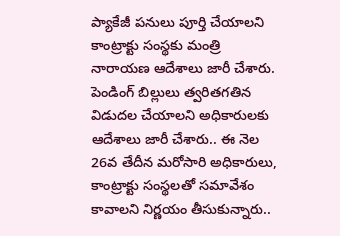ప్యాకేజీ ప‌నులు పూర్తి చేయాల‌ని కాంట్రాక్టు సంస్థకు మంత్రి నారాయ‌ణ ఆదేశాలు జారీ చేశారు. పెండింగ్ బిల్లులు త్వరితగతిన విడుదల చేయాలని అధికారులకు ఆదేశాలు జారీ చేశారు.. ఈ నెల 26వ తేదీన మరోసారి అధికారులు, కాంట్రాక్టు సంస్థలతో సమావేశం కావాలని నిర్ణయం తీసుకున్నారు..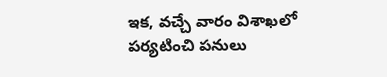ఇక, వ‌చ్చే వారం విశాఖ‌లో ప‌ర్యటించి ప‌నులు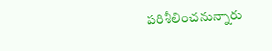పరిశీలించనున్నారు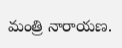మంత్రి నారాయ‌ణ‌.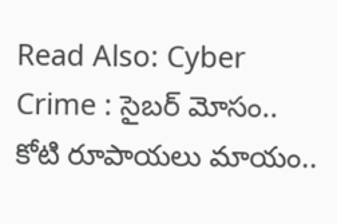Read Also: Cyber Crime : సైబర్ మోసం.. కోటి రూపాయలు మాయం..